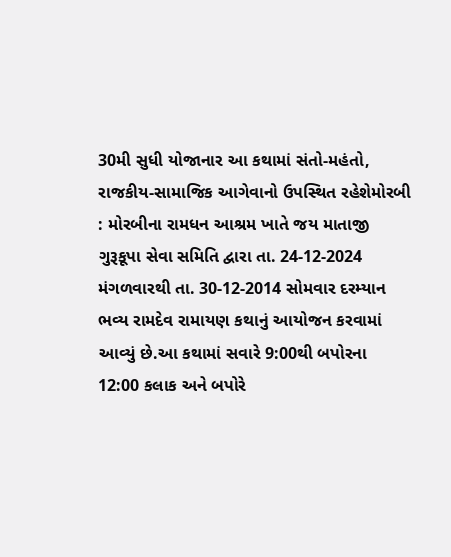30મી સુધી યોજાનાર આ કથામાં સંતો-મહંતો, રાજકીય-સામાજિક આગેવાનો ઉપસ્થિત રહેશેમોરબી : મોરબીના રામધન આશ્રમ ખાતે જય માતાજી ગુરૂકૂપા સેવા સમિતિ દ્વારા તા. 24-12-2024 મંગળવારથી તા. 30-12-2014 સોમવાર દરમ્યાન ભવ્ય રામદેવ રામાયણ કથાનું આયોજન કરવામાં આવ્યું છે.આ કથામાં સવારે 9:00થી બપોરના 12:00 કલાક અને બપોરે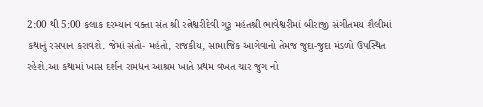2:00 થી 5:00 કલાક દરમ્યાન વક્તા સંત શ્રી રત્નેશ્વરીદેવી ગુરૂ મહંતશ્રી ભાવેશ્વરીમાં બીરાજી સંગીતમય શૈલીમાં કથાનું રસપાન કરાવશે. જેમાં સંતો- મહંતો, રાજકીય, સામાજિક આગેવાનો તેમજ જુદા-જુદા મંડળો ઉપસ્થિત રહેશે.આ કથામાં ખાસ દર્શન રામધન આશ્રમ ખાતે પ્રથમ વખત ચાર જુગ નો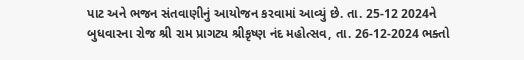પાટ અને ભજન સંતવાણીનું આયોજન કરવામાં આવ્યું છે. તા. 25-12 2024ને બુધવારના રોજ શ્રી રામ પ્રાગટ્ય શ્રીકૃષ્ણ નંદ મહોત્સવ, તા. 26-12-2024 ભક્તો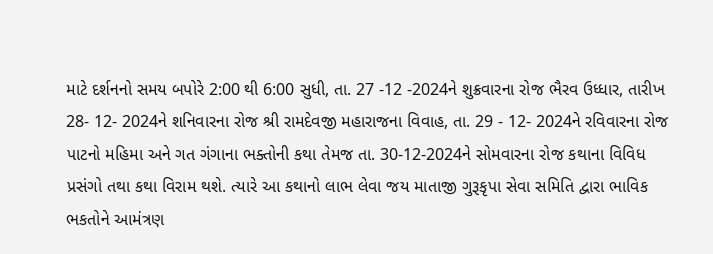માટે દર્શનનો સમય બપોરે 2:00 થી 6:00 સુધી, તા. 27 -12 -2024ને શુક્રવારના રોજ ભૈરવ ઉધ્ધાર, તારીખ 28- 12- 2024ને શનિવારના રોજ શ્રી રામદેવજી મહારાજના વિવાહ, તા. 29 - 12- 2024ને રવિવારના રોજ પાટનો મહિમા અને ગત ગંગાના ભક્તોની કથા તેમજ તા. 30-12-2024ને સોમવારના રોજ કથાના વિવિધ પ્રસંગો તથા કથા વિરામ થશે. ત્યારે આ કથાનો લાભ લેવા જય માતાજી ગુરૂકૃપા સેવા સમિતિ દ્વારા ભાવિક ભકતોને આમંત્રણ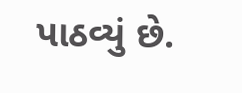પાઠવ્યું છે.